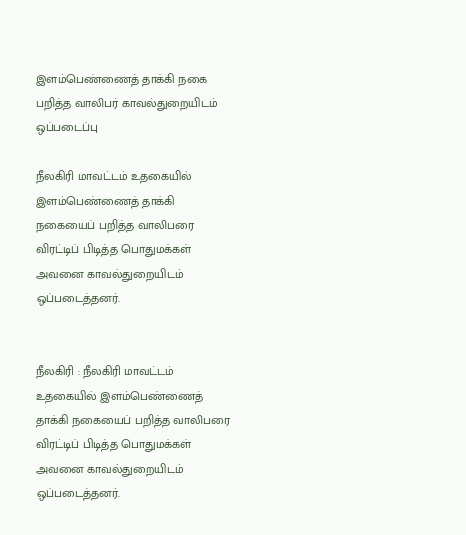இளம்பெண்ணைத் தாக்கி நகை பறித்த வாலிபர் காவல்துறையிடம் ஒப்படைப்பு

நீலகிரி மாவட்டம் உதகையில் இளம்பெண்ணைத் தாக்கி நகையைப் பறித்த வாலிபரை விரட்டிப் பிடித்த பொதுமக்கள் அவனை காவல்துறையிடம் ஒப்படைத்தனர்.


நீலகிரி : நீலகிரி மாவட்டம் உதகையில் இளம்பெண்ணைத் தாக்கி நகையைப் பறித்த வாலிபரை விரட்டிப் பிடித்த பொதுமக்கள் அவனை காவல்துறையிடம் ஒப்படைத்தனர்.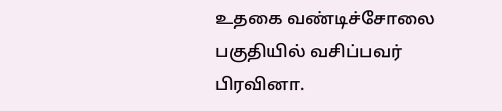உதகை வண்டிச்சோலை பகுதியில் வசிப்பவர் பிரவினா.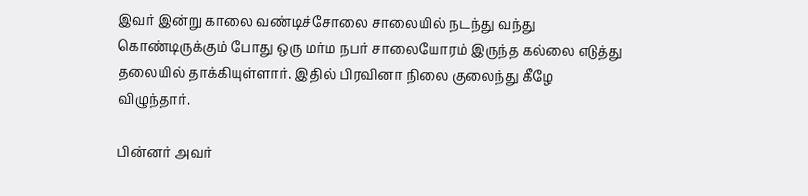இவர் இன்று காலை வண்டிச்சோலை சாலையில் நடந்து வந்து கொண்டிருக்கும் போது ஒரு மர்ம நபர் சாலையோரம் இருந்த கல்லை எடுத்து தலையில் தாக்கியுள்ளார். இதில் பிரவினா நிலை குலைந்து கீழே விழுந்தார்.

பின்னர் அவர்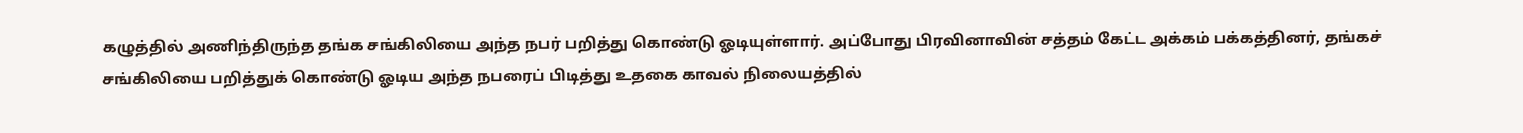கழுத்தில் அணிந்திருந்த தங்க சங்கிலியை அந்த நபர் பறித்து கொண்டு ஓடியுள்ளார். அப்போது பிரவினாவின் சத்தம் கேட்ட அக்கம் பக்கத்தினர், தங்கச் சங்கிலியை பறித்துக் கொண்டு ஓடிய அந்த நபரைப் பிடித்து உதகை காவல் நிலையத்தில்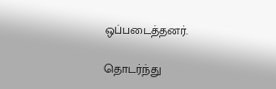ஒப்படைத்தனர்.

தொடர்ந்து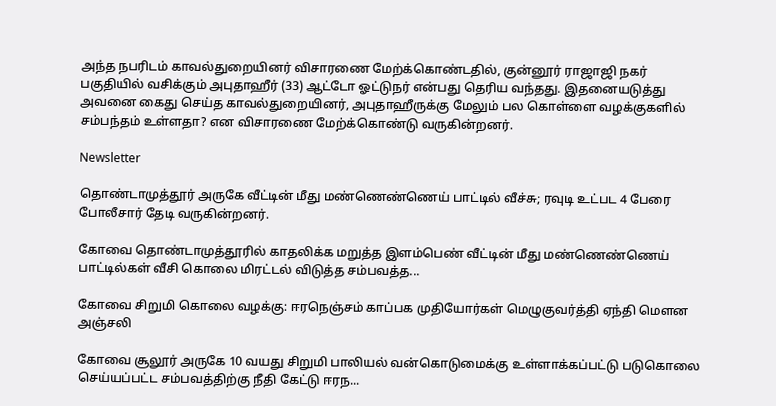அந்த நபரிடம் காவல்துறையினர் விசாரணை மேற்க்கொண்டதில், குன்னூர் ராஜாஜி நகர் பகுதியில் வசிக்கும் அபுதாஹீர் (33) ஆட்டோ ஓட்டுநர் என்பது தெரிய வந்தது. இதனையடுத்து அவனை கைது செய்த காவல்துறையினர், அபுதாஹீருக்கு மேலும் பல கொள்ளை வழக்குகளில் சம்பந்தம் உள்ளதா? என விசாரணை மேற்க்கொண்டு வருகின்றனர்.

Newsletter

தொண்டாமுத்தூர் அருகே வீட்டின் மீது மண்ணெண்ணெய் பாட்டில் வீச்சு; ரவுடி உட்பட 4 பேரை போலீசார் தேடி வருகின்றனர்.

கோவை தொண்டாமுத்தூரில் காதலிக்க மறுத்த இளம்பெண் வீட்டின் மீது மண்ணெண்ணெய் பாட்டில்கள் வீசி கொலை மிரட்டல் விடுத்த சம்பவத்த...

கோவை சிறுமி கொலை வழக்கு: ஈரநெஞ்சம் காப்பக முதியோர்கள் மெழுகுவர்த்தி ஏந்தி மௌன அஞ்சலி

கோவை சூலூர் அருகே 10 வயது சிறுமி பாலியல் வன்கொடுமைக்கு உள்ளாக்கப்பட்டு படுகொலை செய்யப்பட்ட சம்பவத்திற்கு நீதி கேட்டு ஈரந...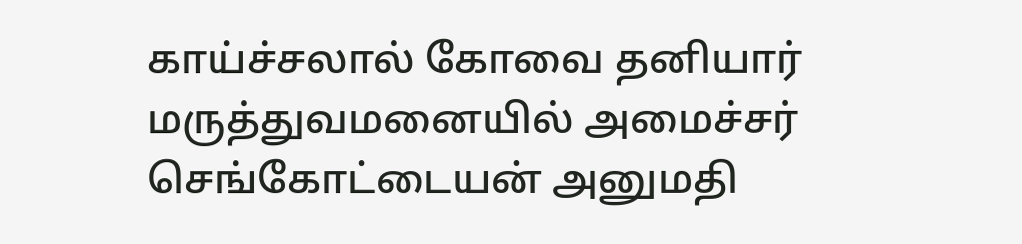காய்ச்சலால் கோவை தனியார் மருத்துவமனையில் அமைச்சர் செங்கோட்டையன் அனுமதி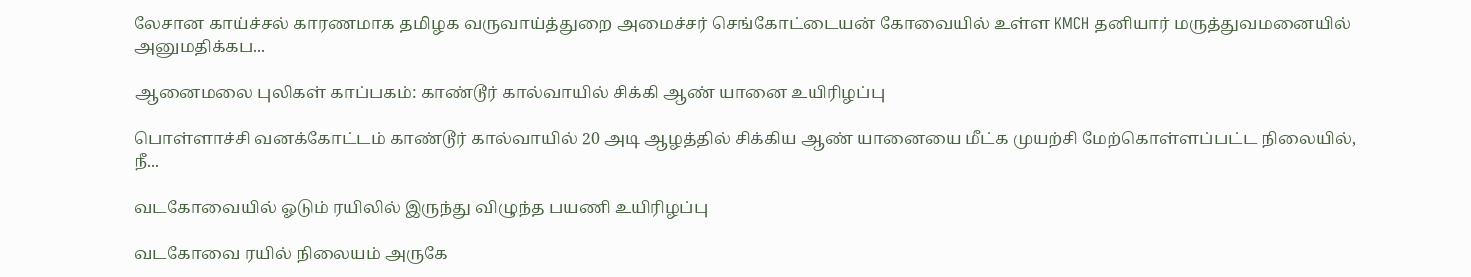லேசான காய்ச்சல் காரணமாக தமிழக வருவாய்த்துறை அமைச்சர் செங்கோட்டையன் கோவையில் உள்ள KMCH தனியார் மருத்துவமனையில் அனுமதிக்கப...

ஆனைமலை புலிகள் காப்பகம்: காண்டூர் கால்வாயில் சிக்கி ஆண் யானை உயிரிழப்பு

பொள்ளாச்சி வனக்கோட்டம் காண்டூர் கால்வாயில் 20 அடி ஆழத்தில் சிக்கிய ஆண் யானையை மீட்க முயற்சி மேற்கொள்ளப்பட்ட நிலையில், நீ...

வடகோவையில் ஓடும் ரயிலில் இருந்து விழுந்த பயணி உயிரிழப்பு

வடகோவை ரயில் நிலையம் அருகே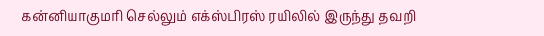கன்னியாகுமரி செல்லும் எக்ஸ்பிரஸ் ரயிலில் இருந்து தவறி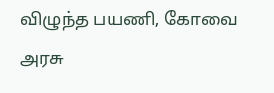விழுந்த பயணி, கோவை அரசு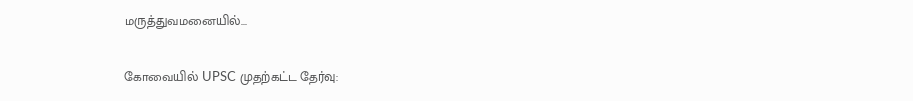மருத்துவமனையில்...

கோவையில் UPSC முதற்கட்ட தேர்வு: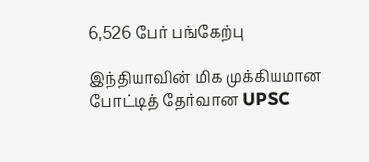6,526 பேர் பங்கேற்பு

இந்தியாவின் மிக முக்கியமான போட்டித் தேர்வான UPSC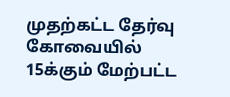முதற்கட்ட தேர்வு கோவையில் 15க்கும் மேற்பட்ட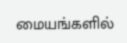மையங்களில்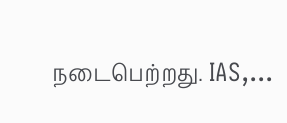நடைபெற்றது. IAS,...